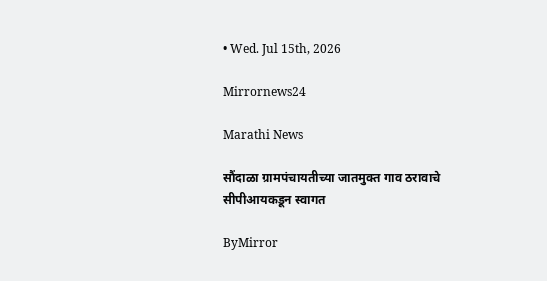• Wed. Jul 15th, 2026

Mirrornews24

Marathi News

सौंदाळा ग्रामपंचायतीच्या जातमुक्त गाव ठरावाचे सीपीआयकडून स्वागत

ByMirror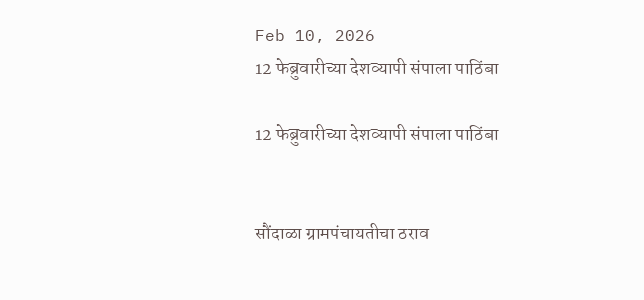Feb 10, 2026
12 फेब्रुवारीच्या देशव्यापी संपाला पाठिंबा

12 फेब्रुवारीच्या देशव्यापी संपाला पाठिंबा


सौंदाळा ग्रामपंचायतीचा ठराव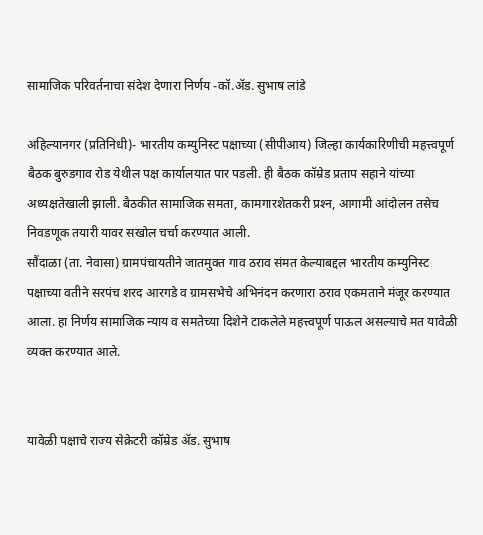सामाजिक परिवर्तनाचा संदेश देणारा निर्णय -कॉ.ॲड. सुभाष लांडे

अहिल्यानगर (प्रतिनिधी)- भारतीय कम्युनिस्ट पक्षाच्या (सीपीआय) जिल्हा कार्यकारिणीची महत्त्वपूर्ण बैठक बुरुडगाव रोड येथील पक्ष कार्यालयात पार पडली. ही बैठक कॉम्रेड प्रताप सहाने यांच्या अध्यक्षतेखाली झाली. बैठकीत सामाजिक समता, कामगारशेतकरी प्रश्‍न, आगामी आंदोलन तसेच निवडणूक तयारी यावर सखोल चर्चा करण्यात आली.
सौंदाळा (ता. नेवासा) ग्रामपंचायतीने जातमुक्त गाव ठराव संमत केल्याबद्दल भारतीय कम्युनिस्ट पक्षाच्या वतीने सरपंच शरद आरगडे व ग्रामसभेचे अभिनंदन करणारा ठराव एकमताने मंजूर करण्यात आला. हा निर्णय सामाजिक न्याय व समतेच्या दिशेने टाकलेले महत्त्वपूर्ण पाऊल असल्याचे मत यावेळी व्यक्त करण्यात आले.


यावेळी पक्षाचे राज्य सेक्रेटरी कॉम्रेड ॲड. सुभाष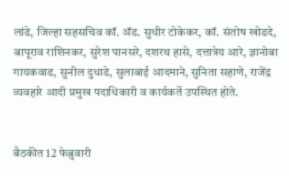लांडे, जिल्हा सहसचिव कॉ. ॲड. सुधीर टोकेकर, कॉ. संतोष खोडदे, बापूराव राशिनकर, सुरेश पानसरे, दशरथ हासे, दत्तात्रेय आरे, ज्ञानोबा गायकवाड, सुनील दुधाडे, सुलाबाई आदमाने, सुनिता सहाणे, राजेंद्र व्यवहारे आदी प्रमुख पदाधिकारी व कार्यकर्ते उपस्थित होते.


बैठकीत 12 फेब्रुवारी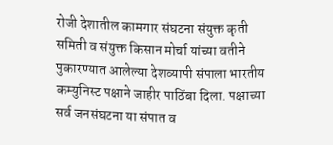रोजी देशातील कामगार संघटना संयुक्त कृती समिती व संयुक्त किसान मोर्चा यांच्या वतीने पुकारण्यात आलेल्या देशव्यापी संपाला भारतीय कम्युनिस्ट पक्षाने जाहीर पाठिंबा दिला. पक्षाच्या सर्व जनसंघटना या संपात व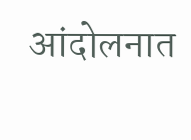आंदोलनात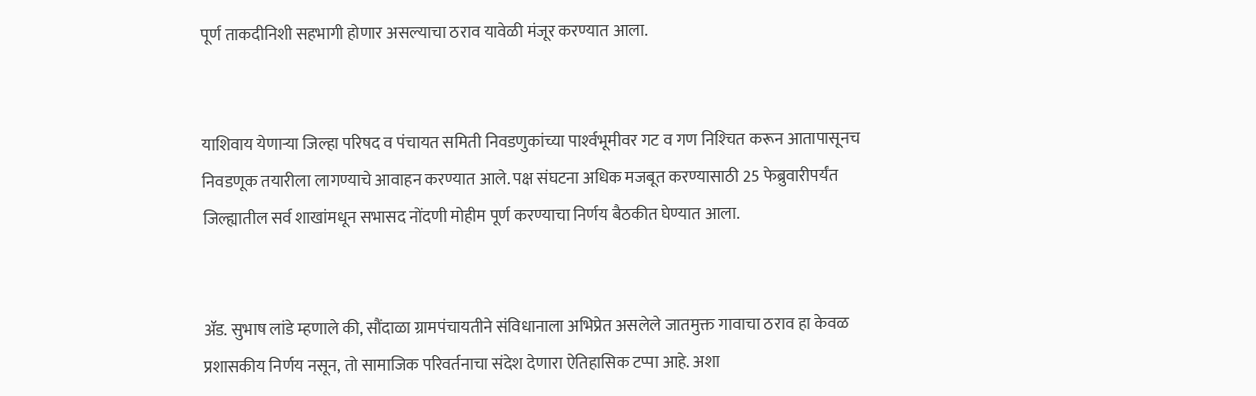पूर्ण ताकदीनिशी सहभागी होणार असल्याचा ठराव यावेळी मंजूर करण्यात आला.


याशिवाय येणाऱ्या जिल्हा परिषद व पंचायत समिती निवडणुकांच्या पार्श्‍वभूमीवर गट व गण निश्‍चित करून आतापासूनच निवडणूक तयारीला लागण्याचे आवाहन करण्यात आले. पक्ष संघटना अधिक मजबूत करण्यासाठी 25 फेब्रुवारीपर्यंत जिल्ह्यातील सर्व शाखांमधून सभासद नोंदणी मोहीम पूर्ण करण्याचा निर्णय बैठकीत घेण्यात आला.


ॲड. सुभाष लांडे म्हणाले की, सौंदाळा ग्रामपंचायतीने संविधानाला अभिप्रेत असलेले जातमुक्त गावाचा ठराव हा केवळ प्रशासकीय निर्णय नसून, तो सामाजिक परिवर्तनाचा संदेश देणारा ऐतिहासिक टप्पा आहे. अशा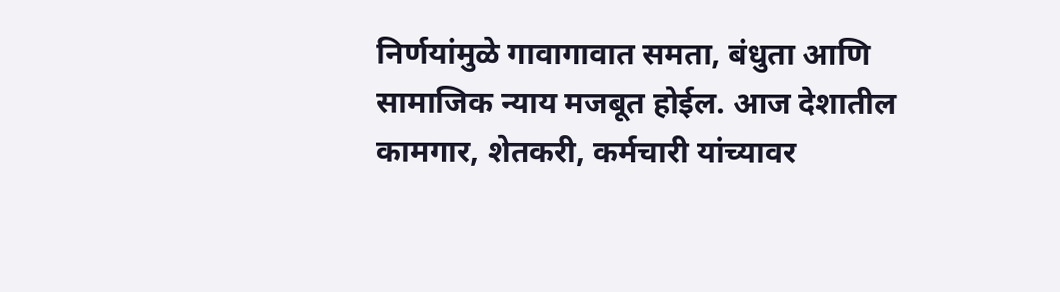निर्णयांमुळे गावागावात समता, बंधुता आणि सामाजिक न्याय मजबूत होईल. आज देशातील कामगार, शेतकरी, कर्मचारी यांच्यावर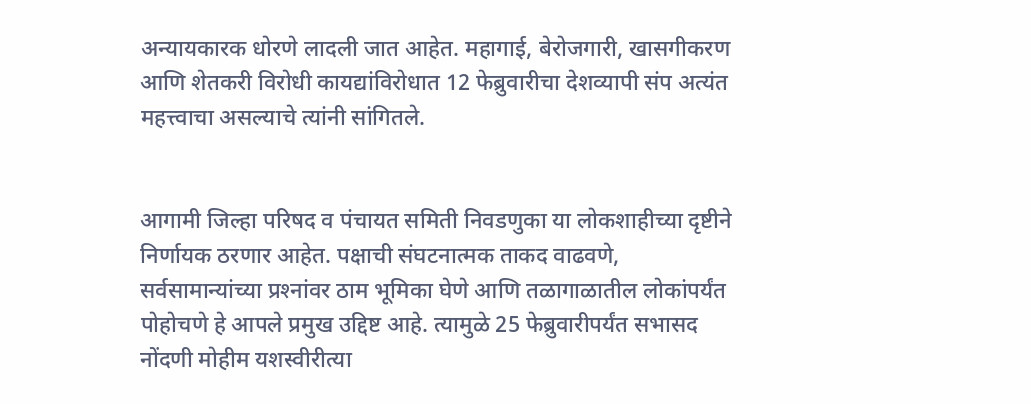अन्यायकारक धोरणे लादली जात आहेत. महागाई, बेरोजगारी, खासगीकरण आणि शेतकरी विरोधी कायद्यांविरोधात 12 फेब्रुवारीचा देशव्यापी संप अत्यंत महत्त्वाचा असल्याचे त्यांनी सांगितले.


आगामी जिल्हा परिषद व पंचायत समिती निवडणुका या लोकशाहीच्या दृष्टीने निर्णायक ठरणार आहेत. पक्षाची संघटनात्मक ताकद वाढवणे, सर्वसामान्यांच्या प्रश्‍नांवर ठाम भूमिका घेणे आणि तळागाळातील लोकांपर्यंत पोहोचणे हे आपले प्रमुख उद्दिष्ट आहे. त्यामुळे 25 फेब्रुवारीपर्यंत सभासद नोंदणी मोहीम यशस्वीरीत्या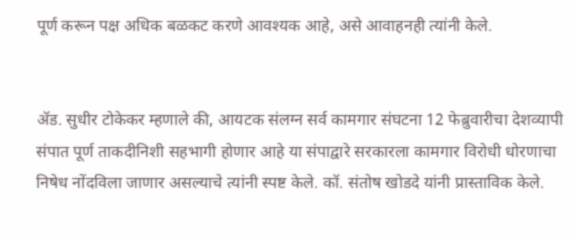पूर्ण करून पक्ष अधिक बळकट करणे आवश्‍यक आहे, असे आवाहनही त्यांनी केले.


ॲड. सुधीर टोकेकर म्हणाले की, आयटक संलग्न सर्व कामगार संघटना 12 फेब्रुवारीचा देशव्यापी संपात पूर्ण ताकदीनिशी सहभागी होणार आहे या संपाद्वारे सरकारला कामगार विरोधी धोरणाचा निषेध नोंदविला जाणार असल्याचे त्यांनी स्पष्ट केले. कॉ. संतोष खोडदे यांनी प्रास्ताविक केले.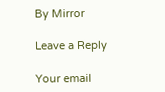By Mirror

Leave a Reply

Your email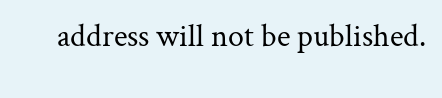address will not be published.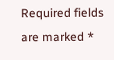Required fields are marked *